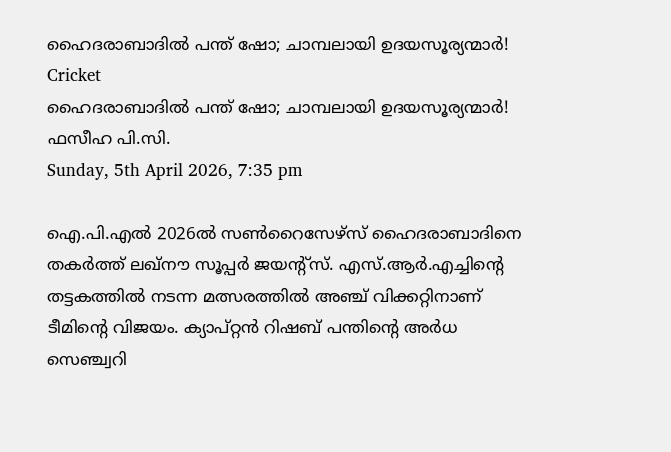ഹൈദരാബാദില്‍ പന്ത് ഷോ; ചാമ്പലായി ഉദയസൂര്യന്മാര്‍!
Cricket
ഹൈദരാബാദില്‍ പന്ത് ഷോ; ചാമ്പലായി ഉദയസൂര്യന്മാര്‍!
ഫസീഹ പി.സി.
Sunday, 5th April 2026, 7:35 pm

ഐ.പി.എല്‍ 2026ല്‍ സണ്‍റൈസേഴ്സ് ഹൈദരാബാദിനെ തകര്‍ത്ത് ലഖ്നൗ സൂപ്പര്‍ ജയന്റ്‌സ്. എസ്.ആര്‍.എച്ചിന്റെ തട്ടകത്തില്‍ നടന്ന മത്സരത്തില്‍ അഞ്ച് വിക്കറ്റിനാണ് ടീമിന്റെ വിജയം. ക്യാപ്റ്റന്‍ റിഷബ് പന്തിന്റെ അര്‍ധ സെഞ്ച്വറി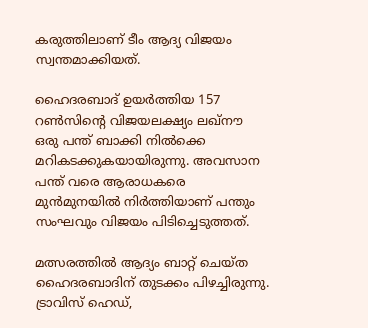കരുത്തിലാണ് ടീം ആദ്യ വിജയം സ്വന്തമാക്കിയത്.

ഹൈദരബാദ് ഉയര്‍ത്തിയ 157 റണ്‍സിന്റെ വിജയലക്ഷ്യം ലഖ്നൗ ഒരു പന്ത് ബാക്കി നില്‍ക്കെ മറികടക്കുകയായിരുന്നു. അവസാന പന്ത് വരെ ആരാധകരെ മുന്‍മുനയില്‍ നിര്‍ത്തിയാണ് പന്തും സംഘവും വിജയം പിടിച്ചെടുത്തത്.

മത്സരത്തില്‍ ആദ്യം ബാറ്റ് ചെയ്ത ഹൈദരബാദിന് തുടക്കം പിഴച്ചിരുന്നു. ട്രാവിസ് ഹെഡ്,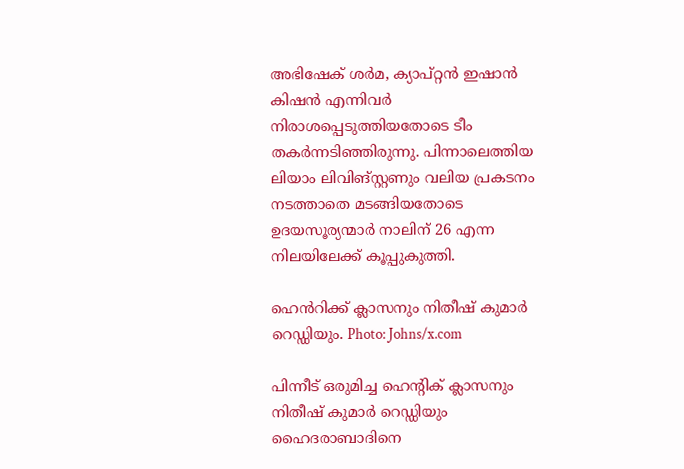അഭിഷേക് ശര്‍മ, ക്യാപ്റ്റന്‍ ഇഷാന്‍ കിഷന്‍ എന്നിവര്‍ നിരാശപ്പെടുത്തിയതോടെ ടീം തകര്‍ന്നടിഞ്ഞിരുന്നു. പിന്നാലെത്തിയ ലിയാം ലിവിങ്സ്റ്റണും വലിയ പ്രകടനം നടത്താതെ മടങ്ങിയതോടെ ഉദയസൂര്യന്മാര്‍ നാലിന് 26 എന്ന നിലയിലേക്ക് കൂപ്പുകുത്തി.

ഹെൻറിക്ക് ക്ലാസനും നിതീഷ് കുമാർ റെഡ്ഡിയും. Photo: Johns/x.com

പിന്നീട് ഒരുമിച്ച ഹെന്റിക് ക്ലാസനും നിതീഷ് കുമാര്‍ റെഡ്ഡിയും ഹൈദരാബാദിനെ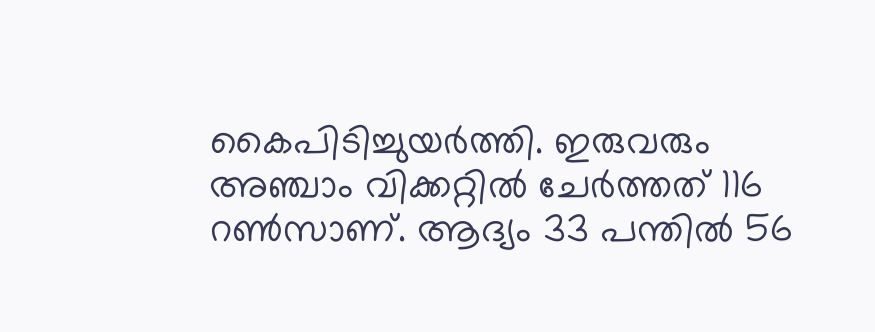കൈപിടിച്ചുയര്‍ത്തി. ഇരുവരും അഞ്ചാം വിക്കറ്റില്‍ ചേര്‍ത്തത് 116 റണ്‍സാണ്. ആദ്യം 33 പന്തില്‍ 56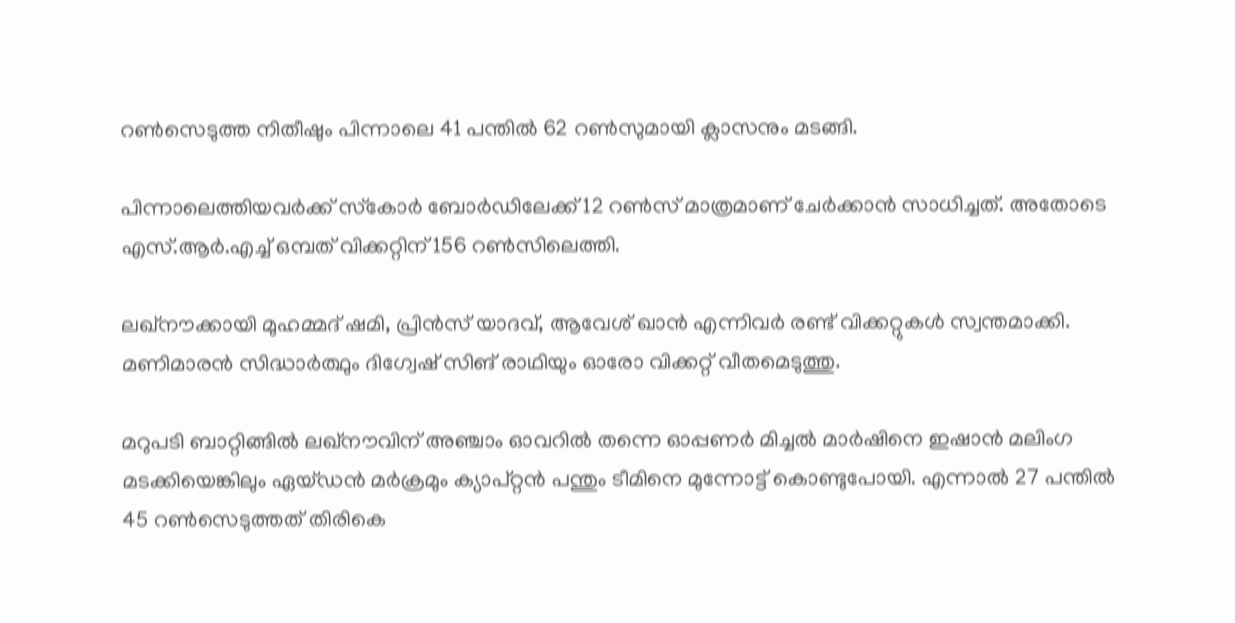റണ്‍സെടുത്ത നിതീഷും പിന്നാലെ 41 പന്തില്‍ 62 റണ്‍സുമായി ക്ലാസനും മടങ്ങി.

പിന്നാലെത്തിയവര്‍ക്ക് സ്‌കോര്‍ ബോര്‍ഡിലേക്ക് 12 റണ്‍സ് മാത്രമാണ് ചേര്‍ക്കാന്‍ സാധിച്ചത്. അതോടെ എസ്.ആര്‍.എച്ച് ഒമ്പത് വിക്കറ്റിന് 156 റണ്‍സിലെത്തി.

ലഖ്നൗക്കായി മുഹമ്മദ് ഷമി, പ്രിന്‍സ് യാദവ്, ആവേശ് ഖാന്‍ എന്നിവര്‍ രണ്ട് വിക്കറ്റുകള്‍ സ്വന്തമാക്കി. മണിമാരന്‍ സിദ്ധാര്‍ത്ഥും ദിഗ്വേഷ് സിങ് രാഥിയും ഓരോ വിക്കറ്റ് വീതമെടുത്തു.

മറുപടി ബാറ്റിങ്ങില്‍ ലഖ്നൗവിന് അഞ്ചാം ഓവറില്‍ തന്നെ ഓപ്പണര്‍ മിച്ചല്‍ മാര്‍ഷിനെ ഇഷാൻ മലിംഗ മടക്കിയെങ്കിലും ഏയ്ഡന്‍ മര്‍ക്രമും ക്യാപ്റ്റന്‍ പന്തും ടീമിനെ മുന്നോട്ട് കൊണ്ടുപോയി. എന്നാല്‍ 27 പന്തില്‍ 45 റണ്‍സെടുത്തത് തിരികെ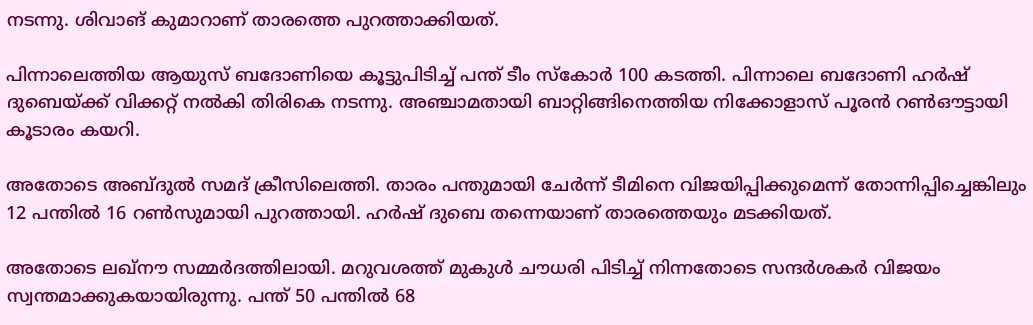നടന്നു. ശിവാങ് കുമാറാണ് താരത്തെ പുറത്താക്കിയത്.

പിന്നാലെത്തിയ ആയുസ് ബദോണിയെ കൂട്ടുപിടിച്ച് പന്ത് ടീം സ്‌കോര്‍ 100 കടത്തി. പിന്നാലെ ബദോണി ഹര്‍ഷ് ദുബെയ്ക്ക് വിക്കറ്റ് നല്‍കി തിരികെ നടന്നു. അഞ്ചാമതായി ബാറ്റിങ്ങിനെത്തിയ നിക്കോളാസ് പൂരന്‍ റണ്‍ഔട്ടായി കൂടാരം കയറി.

അതോടെ അബ്ദുല്‍ സമദ് ക്രീസിലെത്തി. താരം പന്തുമായി ചേര്‍ന്ന് ടീമിനെ വിജയിപ്പിക്കുമെന്ന് തോന്നിപ്പിച്ചെങ്കിലും 12 പന്തില്‍ 16 റണ്‍സുമായി പുറത്തായി. ഹര്‍ഷ് ദുബെ തന്നെയാണ് താരത്തെയും മടക്കിയത്.

അതോടെ ലഖ്നൗ സമ്മര്‍ദത്തിലായി. മറുവശത്ത് മുകുള്‍ ചൗധരി പിടിച്ച് നിന്നതോടെ സന്ദര്‍ശകര്‍ വിജയം സ്വന്തമാക്കുകയായിരുന്നു. പന്ത് 50 പന്തില്‍ 68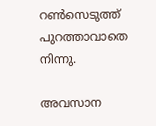റണ്‍സെടുത്ത് പുറത്താവാതെ നിന്നു.

അവസാന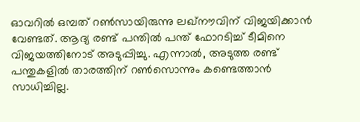ഓവറില്‍ ഒമ്പത് റണ്‍സായിരുന്നു ലഖ്നൗവിന് വിജയിക്കാന്‍ വേണ്ടത്. ആദ്യ രണ്ട് പന്തില്‍ പന്ത് ഫോറടിച്ച് ടീമിനെ വിജയത്തിനോട് അടുപ്പിച്ചു. എന്നാല്‍, അടുത്ത രണ്ട് പന്തുകളില്‍ താരത്തിന് റണ്‍സൊന്നും കണ്ടെത്താന്‍ സാധിച്ചില്ല.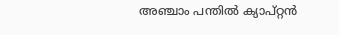അഞ്ചാം പന്തില്‍ ക്യാപ്റ്റന്‍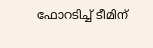ഫോറടിച്ച് ടീമിന്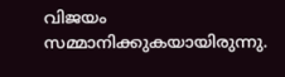വിജയം സമ്മാനിക്കുകയായിരുന്നു.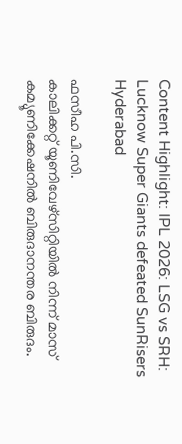Content Highlight: IPL 2026: LSG vs SRH: Lucknow Super Giants defeated SunRisers Hyderabad

ഫസീഹ പി.സി.
കാലിക്കറ്റ് യൂണിവേഴ്‌സിറ്റിയില്‍ നിന്ന് മാസ് കമ്യൂണിക്കേഷനില്‍ ബിരുദാനന്തര ബിരുദം.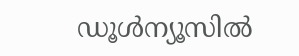ഡൂള്‍ന്യൂസില്‍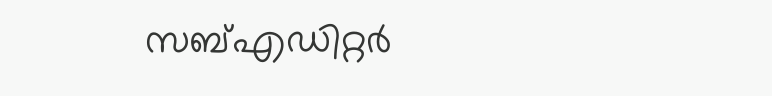സബ്എഡിറ്റര്‍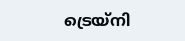ട്രെയ്‌നി